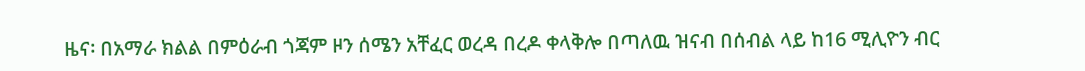ዜና፡ በአማራ ክልል በምዕራብ ጎጃም ዞን ሰሜን አቸፈር ወረዳ በረዶ ቀላቅሎ በጣለዉ ዝናብ በሰብል ላይ ከ16 ሚሊዮን ብር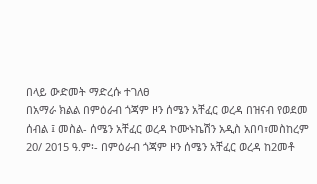በላይ ውድመት ማድረሱ ተገለፀ
በአማራ ክልል በምዕራብ ጎጃም ዞን ሰሜን አቸፈር ወረዳ በዝናብ የወደመ ሰብል ፤ መስል- ሰሜን አቸፈር ወረዳ ኮሙኑኬሽን አዲስ አበባ፣መስከረም 20/ 2015 ዓ.ም፡- በምዕራብ ጎጃም ዞን ሰሜን አቸፈር ወረዳ ከ2መቶ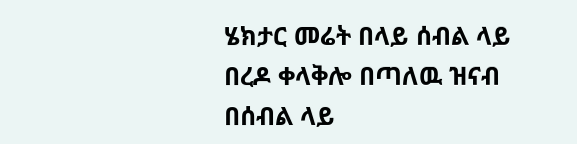ሄክታር መሬት በላይ ሰብል ላይ በረዶ ቀላቅሎ በጣለዉ ዝናብ በሰብል ላይ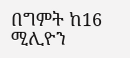በግምት ከ16 ሚሊዮን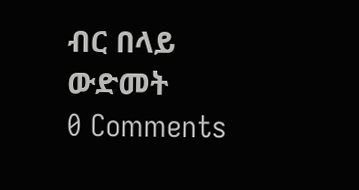ብር በላይ ውድመት
0 Comments